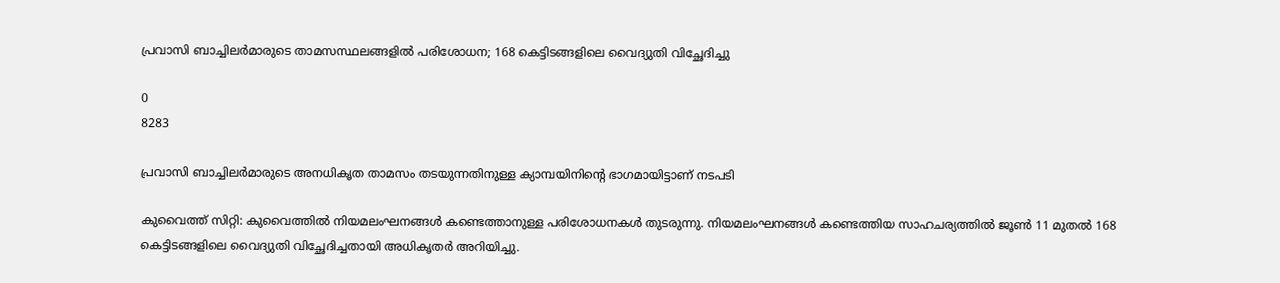പ്രവാസി ബാച്ചിലര്‍മാരുടെ താമസസ്ഥലങ്ങളില്‍ പരിശോധന; 168 കെട്ടിടങ്ങളിലെ വൈദ്യുതി വിച്ഛേദിച്ചു

0
8283

പ്രവാസി ബാച്ചിലര്‍മാരുടെ അനധികൃത താമസം തടയുന്നതിനുള്ള ക്യാമ്പയിനിന്റെ ഭാഗമായിട്ടാണ് നടപടി

കുവൈത്ത് സിറ്റി: കുവൈത്തില്‍ നിയമലംഘനങ്ങൾ കണ്ടെത്താനുള്ള പരിശോധനകള്‍ തുടരുന്നു. നിയമലംഘനങ്ങള്‍ കണ്ടെത്തിയ സാഹചര്യത്തിൽ ജൂൺ 11 മുതൽ 168 കെട്ടിടങ്ങളിലെ വൈദ്യുതി വിച്ഛേദിച്ചതായി അധികൃതർ അറിയിച്ചു.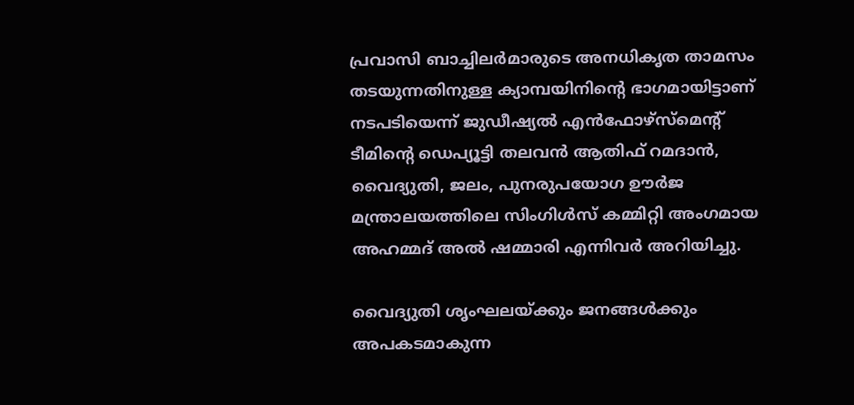പ്രവാസി ബാച്ചിലര്‍മാരുടെ അനധികൃത താമസം തടയുന്നതിനുള്ള ക്യാമ്പയിനിന്റെ ഭാഗമായിട്ടാണ് നടപടിയെന്ന് ജുഡീഷ്യൽ എൻഫോഴ്‌സ്‌മെന്റ് ടീമിന്റെ ഡെപ്യൂട്ടി തലവൻ ആതിഫ് റമദാൻ, വൈദ്യുതി, ജലം, പുനരുപയോഗ ഊർജ മന്ത്രാലയത്തിലെ സിംഗിൾസ് കമ്മിറ്റി അംഗമായ അഹമ്മദ് അൽ ഷമ്മാരി എന്നിവർ അറിയിച്ചു.

വൈദ്യുതി ശൃംഘലയ്ക്കും ജനങ്ങൾക്കും അപകടമാകുന്ന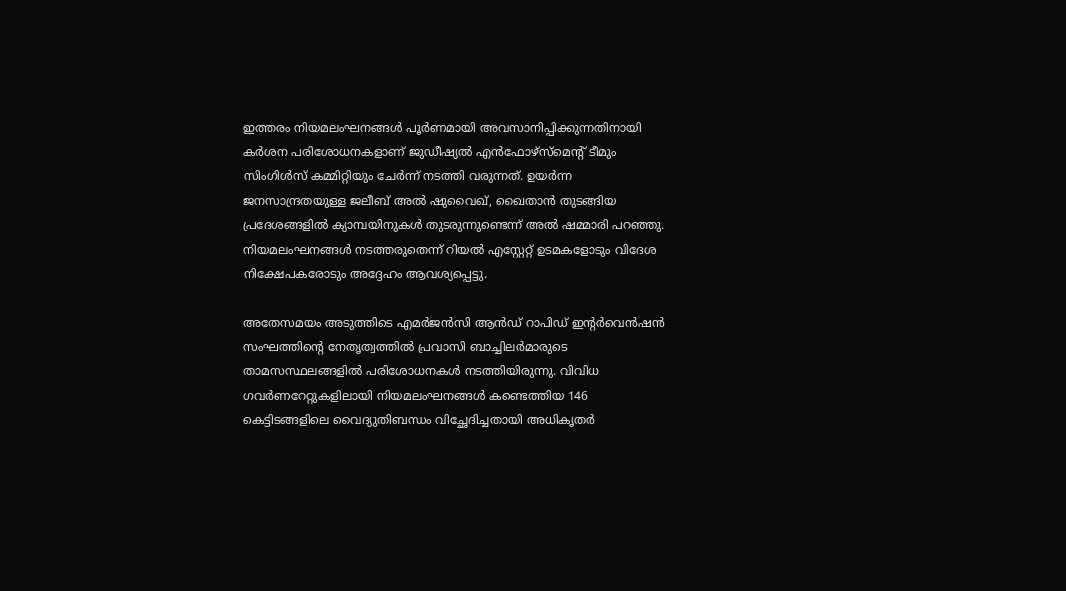ഇത്തരം നിയമലംഘനങ്ങൾ പൂർണമായി അവസാനിപ്പിക്കുന്നതിനായി കർശന പരിശോധനകളാണ് ജുഡീഷ്യൽ എൻഫോഴ്‌സ്‌മെന്റ് ടീമും സിംഗിൾസ് കമ്മിറ്റിയും ചേർന്ന് നടത്തി വരുന്നത്. ഉയർന്ന ജനസാന്ദ്രതയുള്ള ജലീബ് അൽ ഷുവൈഖ്, ഖൈതാൻ തുടങ്ങിയ പ്രദേശങ്ങളിൽ ക്യാമ്പയിനുകൾ തുടരുന്നുണ്ടെന്ന് അൽ ഷമ്മാരി പറഞ്ഞു. നിയമലംഘനങ്ങൾ ന‌ടത്തരുതെന്ന് റിയൽ എസ്റ്റേറ്റ് ഉടമകളോടും വിദേശ നിക്ഷേപകരോടും അദ്ദേഹം ആവശ്യപ്പെട്ടു.

അതേസമയം അടുത്തിടെ എമര്‍ജന്‍സി ആന്‍ഡ് റാപിഡ് ഇന്റര്‍വെന്‍ഷന്‍ സംഘത്തിന്റെ നേതൃത്വത്തില്‍ പ്രവാസി ബാച്ചിലര്‍മാരുടെ താമസസ്ഥലങ്ങളില്‍ പരിശോധനകള്‍ നടത്തിയിരുന്നു. വിവിധ ഗവര്‍ണറേറ്റുകളിലായി നിയമലംഘനങ്ങള്‍ കണ്ടെത്തിയ 146 കെട്ടിടങ്ങളിലെ വൈദ്യുതിബന്ധം വിച്ഛേദിച്ചതായി അധികൃതര്‍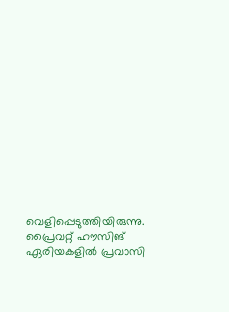വെളിപ്പെടുത്തിയിരുന്നു. പ്രൈവറ്റ് ഹൗസിങ് ഏരിയകളില്‍ പ്രവാസി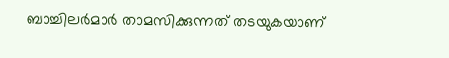ബാച്ചിലര്‍മാര്‍ താമസിക്കുന്നത് തടയുകയാണ്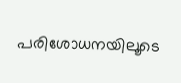പരിശോധനയിലൂടെ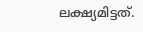ലക്ഷ്യമിട്ടത്.